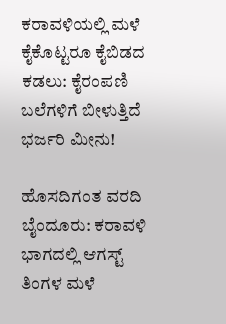ಕರಾವಳಿಯಲ್ಲಿ ಮಳೆ ಕೈಕೊಟ್ಟರೂ ಕೈಬಿಡದ ಕಡಲು: ಕೈರಂಪಣಿ ಬಲೆಗಳಿಗೆ ಬೀಳುತ್ತಿದೆ ಭರ್ಜರಿ ಮೀನು!

ಹೊಸದಿಗಂತ ವರದಿ ಬೈಂದೂರು: ಕರಾವಳಿ ಭಾಗದಲ್ಲಿ ಆಗಸ್ಟ್‌ ತಿಂಗಳ ಮಳೆ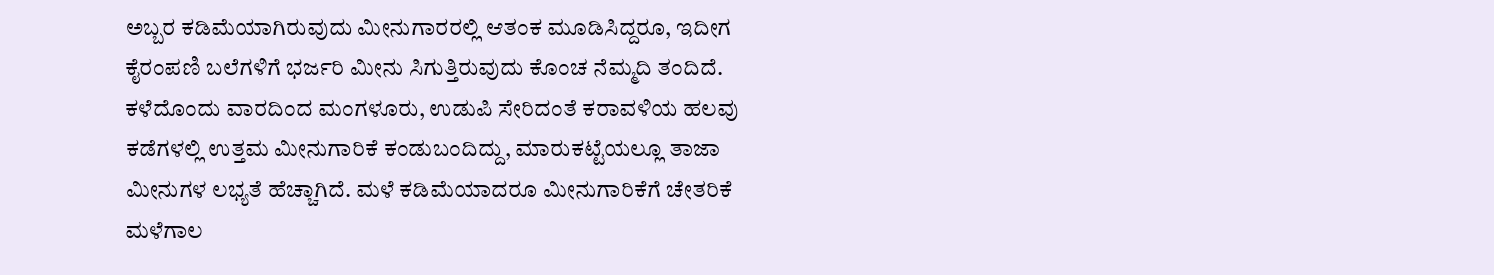ಅಬ್ಬರ ಕಡಿಮೆಯಾಗಿರುವುದು ಮೀನುಗಾರರಲ್ಲಿ ಆತಂಕ ಮೂಡಿಸಿದ್ದರೂ, ಇದೀಗ ಕೈರಂಪಣಿ ಬಲೆಗಳಿಗೆ ಭರ್ಜರಿ ಮೀನು ಸಿಗುತ್ತಿರುವುದು ಕೊಂಚ ನೆಮ್ಮದಿ ತಂದಿದೆ. ಕಳೆದೊಂದು ವಾರದಿಂದ ಮಂಗಳೂರು, ಉಡುಪಿ ಸೇರಿದಂತೆ ಕರಾವಳಿಯ ಹಲವು ಕಡೆಗಳಲ್ಲಿ ಉತ್ತಮ ಮೀನುಗಾರಿಕೆ ಕಂಡುಬಂದಿದ್ದು, ಮಾರುಕಟ್ಟೆಯಲ್ಲೂ ತಾಜಾ ಮೀನುಗಳ ಲಭ್ಯತೆ ಹೆಚ್ಚಾಗಿದೆ. ಮಳೆ ಕಡಿಮೆಯಾದರೂ ಮೀನುಗಾರಿಕೆಗೆ ಚೇತರಿಕೆ ಮಳೆಗಾಲ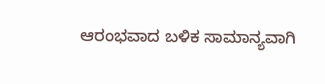ಆರಂಭವಾದ ಬಳಿಕ ಸಾಮಾನ್ಯವಾಗಿ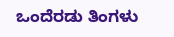ಒಂದೆರಡು ತಿಂಗಳು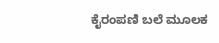ಕೈರಂಪಣಿ ಬಲೆ ಮೂಲಕ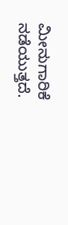ಮೀನುಗಾರಿಕೆ ನಡೆಯುತ್ತದೆ.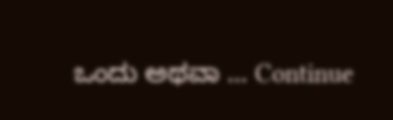ಒಂದು ಅಥವಾ … Continue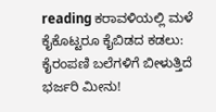reading ಕರಾವಳಿಯಲ್ಲಿ ಮಳೆ ಕೈಕೊಟ್ಟರೂ ಕೈಬಿಡದ ಕಡಲು: ಕೈರಂಪಣಿ ಬಲೆಗಳಿಗೆ ಬೀಳುತ್ತಿದೆ ಭರ್ಜರಿ ಮೀನು!